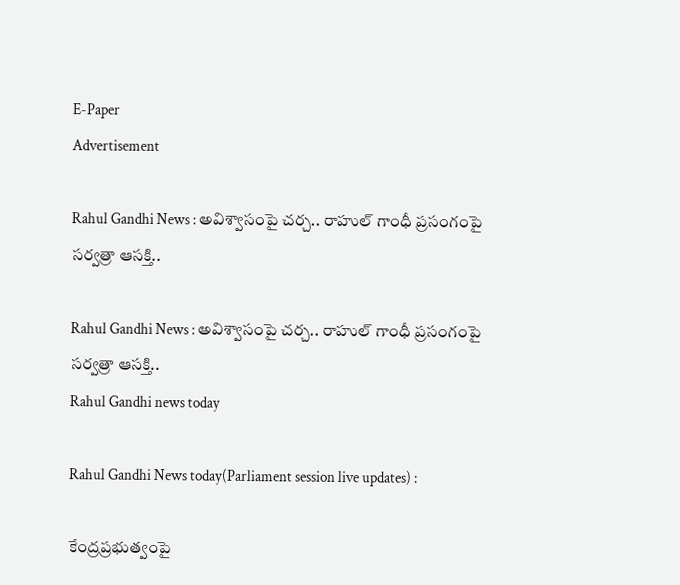E-Paper
Advertisement

Rahul Gandhi News : అవిశ్వాసంపై చర్చ.. రాహుల్ గాంధీ ప్రసంగంపై సర్వత్రా ఆసక్తి..

Rahul Gandhi News : అవిశ్వాసంపై చర్చ.. రాహుల్ గాంధీ ప్రసంగంపై సర్వత్రా ఆసక్తి..
Rahul Gandhi news today

Rahul Gandhi News today(Parliament session live updates) :

కేంద్రప్రభుత్వంపై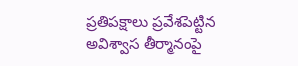ప్రతిపక్షాలు ప్రవేశపెట్టిన అవిశ్వాస తీర్మానంపై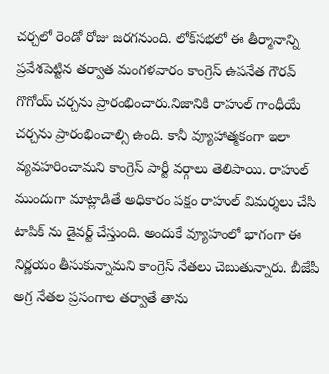చర్చలో రెండో రోజు జరగనుంది. లోక్‌సభలో ఈ తీర్మానాన్ని ప్రవేశపెట్టిన తర్వాత మంగళవారం కాంగ్రెస్ ఉపనేత గౌరవ్ గొగోయ్ చర్చను ప్రారంభించారు.నిజానికి రాహుల్ గాంధీయే చర్చను ప్రారంభించాల్సి ఉంది. కానీ వ్యూహాత్మకంగా ఇలా వ్యవహరించామని కాంగ్రెస్ పార్టీ వర్గాలు తెలిపాయి. రాహుల్ ముందుగా మాట్లాడితే అధికారం పక్షం రాహుల్ విమర్శలు చేసి టాపిక్ ను డైవర్ట్ చేస్తుంది. అందుకే వ్యూహంలో భాగంగా ఈ నిర్ణయం తీసుకున్నామని కాంగ్రెస్ నేతలు చెబుతున్నారు. బీజేపీ అగ్ర నేతల ప్రసంగాల తర్వాతే తాను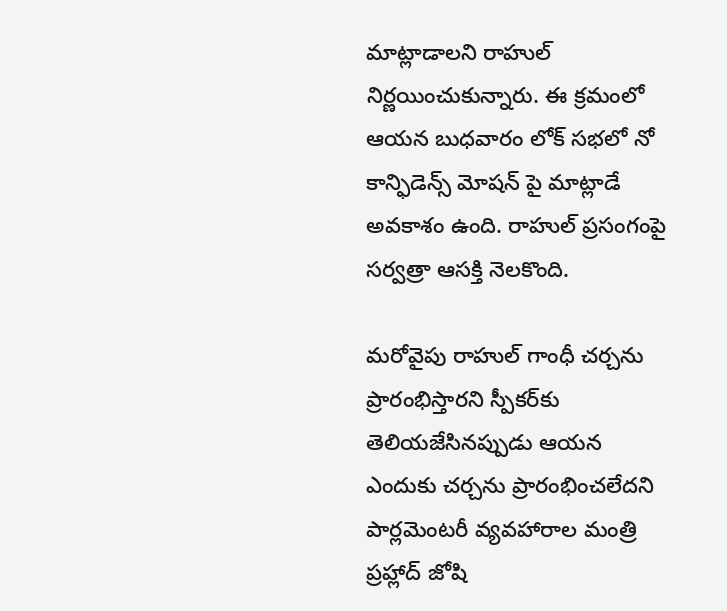మాట్లాడాలని రాహుల్ నిర్ణయించుకున్నారు. ఈ క్రమంలో ఆయన బుధవారం లోక్ సభలో నో కాన్ఫిడెన్స్ మోషన్ పై మాట్లాడే అవకాశం ఉంది. రాహుల్ ప్రసంగంపై సర్వత్రా ఆసక్తి నెలకొంది.

మరోవైపు రాహుల్ గాంధీ చర్చను ప్రారంభిస్తారని స్పీకర్‌కు తెలియజేసినప్పుడు ఆయన ఎందుకు చర్చను ప్రారంభించలేదని పార్లమెంటరీ వ్యవహారాల మంత్రి ప్రహ్లాద్ జోషి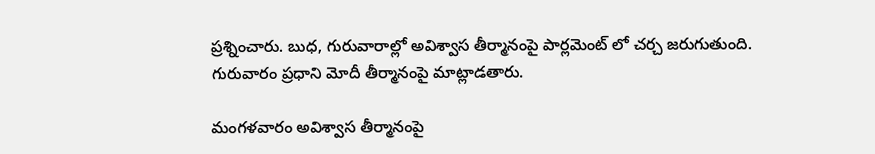ప్రశ్నించారు. బుధ, గురువారాల్లో అవిశ్వాస తీర్మానంపై పార్లమెంట్ లో చర్చ జరుగుతుంది. గురువారం ప్రధాని మోదీ తీర్మానంపై మాట్లాడతారు.

మంగళవారం అవిశ్వాస తీర్మానంపై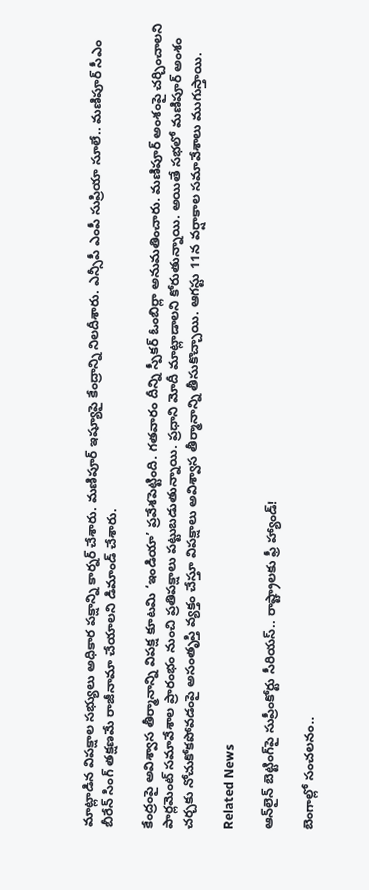మాట్లాడిన విపక్షాల సభ్యులు అధికార పక్షాన్ని కార్నర్ చేశారు. మణిపూర్ ఇష్యూపై కేంద్రాన్ని నిలదీశారు. ఎన్సీపీ ఎంపీ సుప్రియా సూలే.. మణిపూర్ సీఎం బీరేన్ సింగ్ తక్షణమే రాజీనామా చేయాలని డిమాండ్ చేశారు.

కేంద్రంపై అవిశ్వాస తీర్మానాన్ని విపక్ష కూటమి ‘ఇండియా’ ప్రవేశపెట్టింది. గతవారం దీన్ని స్పీకర్ ఓంబిర్లా అనుమతించారు. మణిపూర్ అంశంపై చర్చించాలని పార్లమెంట్ సమావేశాల ప్రారంభం నుంచి ప్రతిపక్షాలు పట్టుబడుతున్నాయి. ప్రధాని మోదీ మాట్లాడాలని కోరుతున్నాయి. అయితే సభలో మణిపూర్ అంశం చర్చకు నోచుకోకపోవడంపై అసంతృప్తి వ్యక్తం చేస్తూ విపక్షాలు అవిశ్వాస తీర్మానాన్ని తీసుకొచ్చాయి. ఆగస్టు 11న వర్షాకాల సమావేశాలు ముగుస్తాయి.

Related News

ఆన్‌లైన్ బెట్టింగ్‌పై సుప్రీంకోర్టు సీరియస్.. రాష్ట్రాలకు ఫ్రీ హ్యాండ్!

బెంగాల్లో సంచలనం..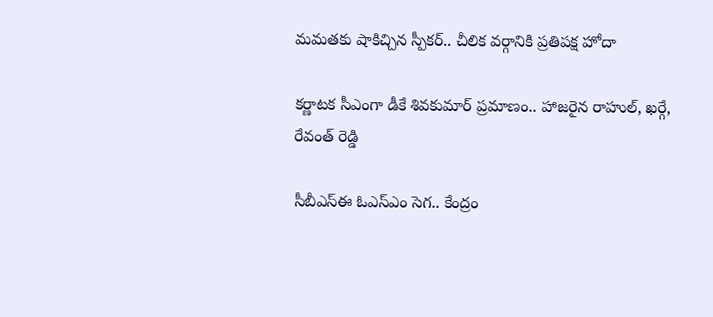మమతకు షాకిచ్చిన స్పీకర్.. చీలిక వర్గానికి ప్రతిపక్ష హోదా

కర్ణాటక సీఎంగా డీకే శివకుమార్‌ ప్రమాణం.. హాజరైన రాహుల్, ఖర్గే, రేవంత్ రెడ్డి

సీబీఎస్ఈ ఓఎస్ఎం సెగ.. కేంద్రం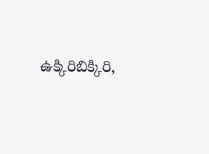ఉక్కిరిబిక్కిరి,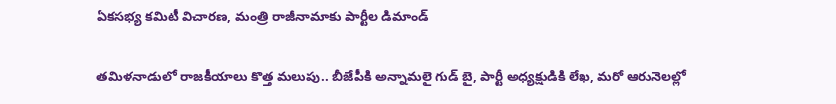ఏకసభ్య కమిటీ విచారణ, మంత్రి రాజీనామాకు పార్టీల డిమాండ్

తమిళనాడులో రాజకీయాలు కొత్త మలుపు.. బీజేపీకి అన్నామలై గుడ్ బై, పార్టీ అధ్యక్షుడికి లేఖ, మరో ఆరునెలల్లో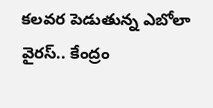కలవర పెడుతున్న ఎబోలా వైరస్.. కేంద్రం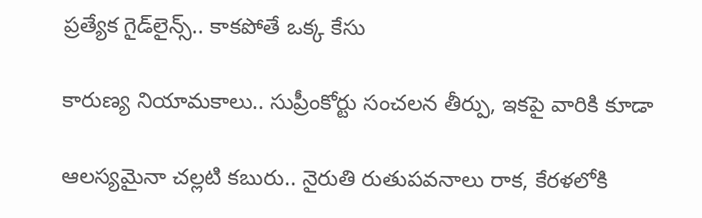ప్రత్యేక గైడ్‌లైన్స్.. కాకపోతే ఒక్క కేసు

కారుణ్య నియామకాలు.. సుప్రీంకోర్టు సంచలన తీర్పు, ఇకపై వారికి కూడా

ఆలస్యమైనా చల్లటి కబురు.. నైరుతి రుతుపవనాలు రాక, కేరళలోకి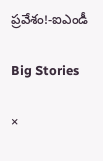ప్రవేశం!-ఐఎండీ

Big Stories

×